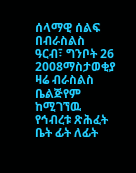ሰላማዊ ሰልፍ በብራስልስ
ዓርብ፣ ግንቦት 26 2008ማስታወቂያ
ዛሬ ብራስልስ ቤልጅየም ከሚገኘዉ የኅብረቱ ጽሕፈት ቤት ፊት ለፊት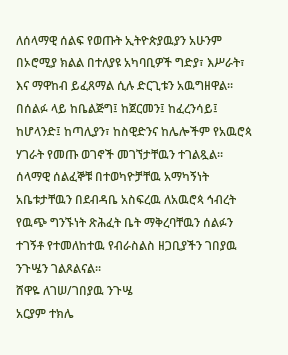ለሰላማዊ ሰልፍ የወጡት ኢትዮጵያዉያን አሁንም በኦሮሚያ ክልል በተለያዩ አካባቢዎች ግድያ፣ እሥራት፣ እና ማዋከብ ይፈጸማል ሲሉ ድርጊቱን አዉግዘዋል።
በሰልፉ ላይ ከቤልጅግ፤ ከጀርመን፤ ከፈረንሳይ፤ ከሆላንድ፤ ከጣሊያን፣ ከስዊድንና ከሌሎችም የአዉሮጳ ሃገራት የመጡ ወገኖች መገኘታቸዉን ተገልጿል። ሰላማዊ ሰልፈኞቹ በተወካዮቻቸዉ አማካኝነት አቤቱታቸዉን በደብዳቤ አስፍረዉ ለአዉሮጳ ኅብረት የዉጭ ግንኙነት ጽሕፈት ቤት ማቅረባቸዉን ሰልፉን ተገኝቶ የተመለከተዉ የብራስልስ ዘጋቢያችን ገበያዉ ንጉሤን ገልጾልናል።
ሸዋዬ ለገሠ/ገበያዉ ንጉሤ
አርያም ተክሌ